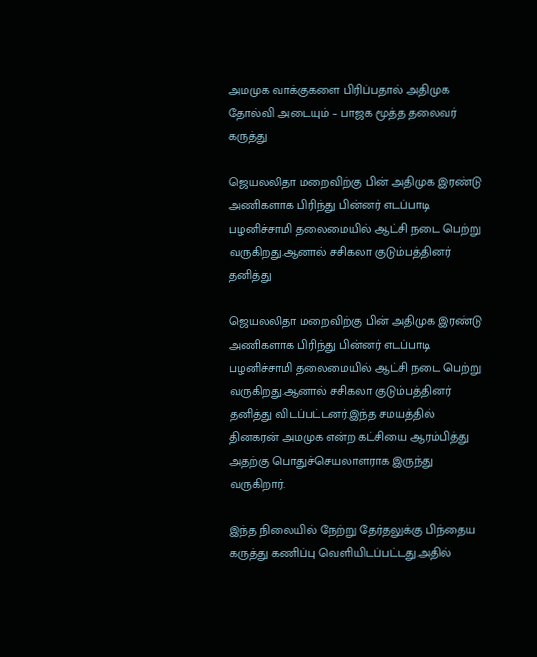அமமுக வாக்குகளை பிரிப்பதால் அதிமுக தோல்வி அடையும் – பாஜக மூத்த தலைவர் கருத்து

ஜெயலலிதா மறைவிற்கு பின் அதிமுக இரண்டு அணிகளாக பிரிந்து பின்னர் எடப்பாடி பழனிச்சாமி தலைமையில் ஆட்சி நடை பெற்று  வருகிறது.ஆனால் சசிகலா குடும்பத்தினர் தனித்து

ஜெயலலிதா மறைவிற்கு பின் அதிமுக இரண்டு அணிகளாக பிரிந்து பின்னர் எடப்பாடி பழனிச்சாமி தலைமையில் ஆட்சி நடை பெற்று  வருகிறது.ஆனால் சசிகலா குடும்பத்தினர் தனித்து விடப்பட்டனர்.இந்த சமயத்தில் தினகரன் அமமுக என்ற கட்சியை ஆரம்பித்து அதற்கு பொதுச்செயலாளராக இருந்து வருகிறார்.

இந்த நிலையில் நேற்று தேர்தலுக்கு பிந்தைய கருத்து கணிப்பு வெளியிடப்பட்டது.அதில்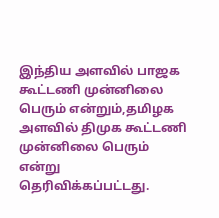இந்திய அளவில் பாஜக கூட்டணி முன்னிலை பெரும் என்றும்,தமிழக அளவில் திமுக கூட்டணி முன்னிலை பெரும் என்று தெரிவிக்கப்பட்டது.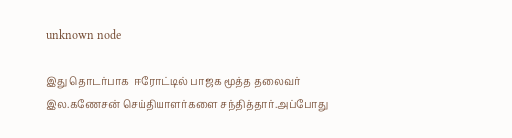unknown node

இது தொடர்பாக  ஈரோட்டில் பாஜக மூத்த தலைவர் இல.கணேசன் செய்தியாளர்களை சந்தித்தார்.அப்போது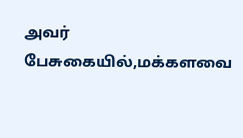அவர் பேசுகையில்,மக்களவை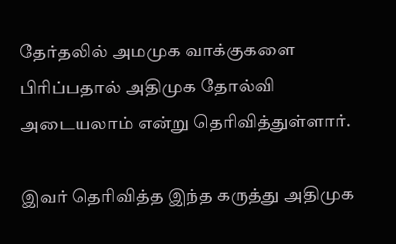தேர்தலில் அமமுக வாக்குகளை பிரிப்பதால் அதிமுக தோல்வி அடையலாம் என்று தெரிவித்துள்ளார்.

இவர் தெரிவித்த இந்த கருத்து அதிமுக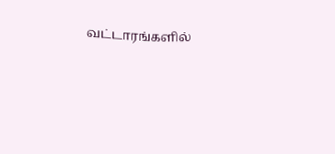வட்டாரங்களில்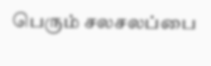பெரும் சலசலப்பை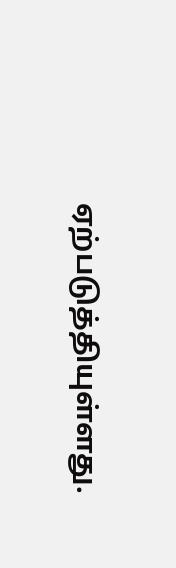ஏற்படுத்தியுள்ளது.